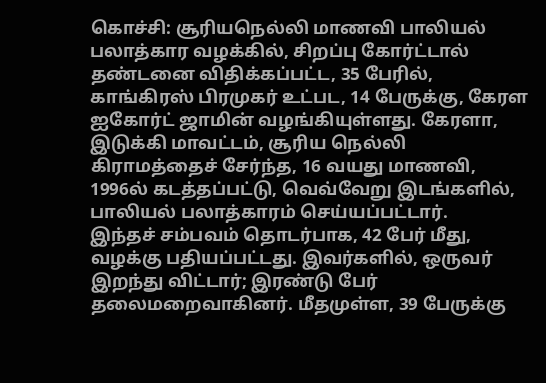கொச்சி: சூரியநெல்லி மாணவி பாலியல் பலாத்கார வழக்கில், சிறப்பு கோர்ட்டால் தண்டனை விதிக்கப்பட்ட, 35 பேரில், காங்கிரஸ் பிரமுகர் உட்பட, 14 பேருக்கு, கேரள ஐகோர்ட் ஜாமின் வழங்கியுள்ளது. கேரளா, இடுக்கி மாவட்டம், சூரிய நெல்லி கிராமத்தைச் சேர்ந்த, 16 வயது மாணவி, 1996ல் கடத்தப்பட்டு, வெவ்வேறு இடங்களில், பாலியல் பலாத்காரம் செய்யப்பட்டார்.
இந்தச் சம்பவம் தொடர்பாக, 42 பேர் மீது, வழக்கு பதியப்பட்டது. இவர்களில், ஒருவர் இறந்து விட்டார்; இரண்டு பேர் தலைமறைவாகினர். மீதமுள்ள, 39 பேருக்கு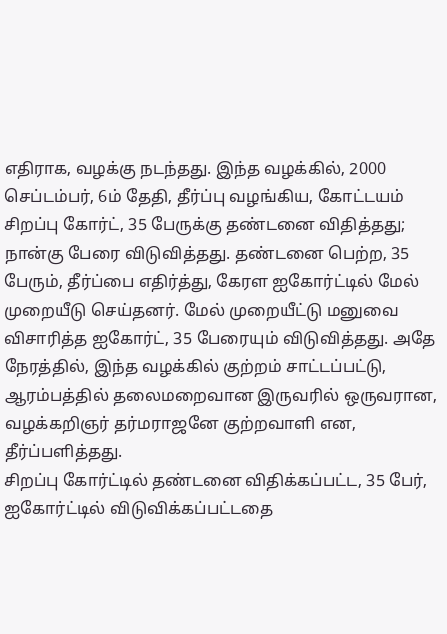எதிராக, வழக்கு நடந்தது. இந்த வழக்கில், 2000 செப்டம்பர், 6ம் தேதி, தீர்ப்பு வழங்கிய, கோட்டயம் சிறப்பு கோர்ட், 35 பேருக்கு தண்டனை விதித்தது; நான்கு பேரை விடுவித்தது. தண்டனை பெற்ற, 35 பேரும், தீர்ப்பை எதிர்த்து, கேரள ஐகோர்ட்டில் மேல் முறையீடு செய்தனர். மேல் முறையீட்டு மனுவை விசாரித்த ஐகோர்ட், 35 பேரையும் விடுவித்தது. அதே நேரத்தில், இந்த வழக்கில் குற்றம் சாட்டப்பட்டு, ஆரம்பத்தில் தலைமறைவான இருவரில் ஒருவரான, வழக்கறிஞர் தர்மராஜனே குற்றவாளி என, தீர்ப்பளித்தது.
சிறப்பு கோர்ட்டில் தண்டனை விதிக்கப்பட்ட, 35 பேர், ஐகோர்ட்டில் விடுவிக்கப்பட்டதை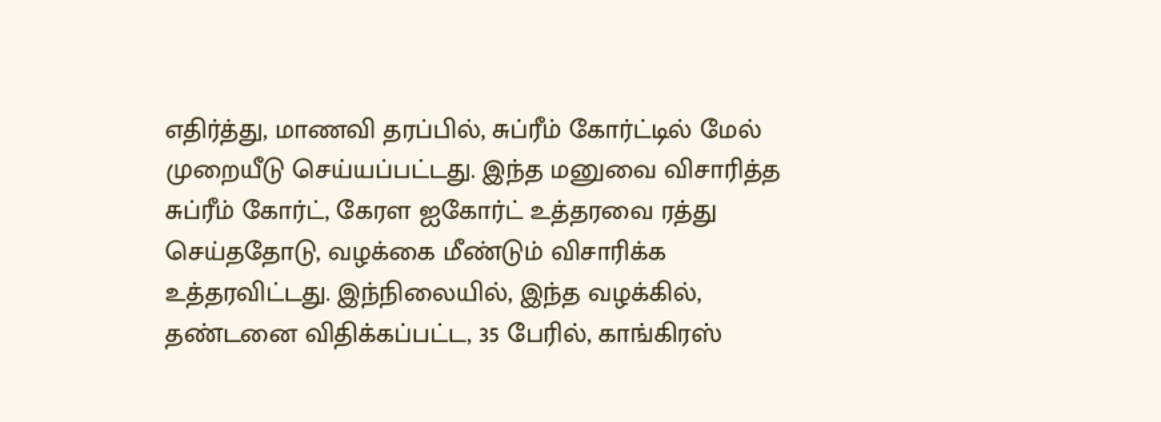எதிர்த்து, மாணவி தரப்பில், சுப்ரீம் கோர்ட்டில் மேல் முறையீடு செய்யப்பட்டது. இந்த மனுவை விசாரித்த சுப்ரீம் கோர்ட், கேரள ஐகோர்ட் உத்தரவை ரத்து செய்ததோடு, வழக்கை மீண்டும் விசாரிக்க உத்தரவிட்டது. இந்நிலையில், இந்த வழக்கில், தண்டனை விதிக்கப்பட்ட, 35 பேரில், காங்கிரஸ்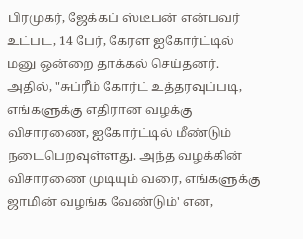பிரமுகர், ஜேக்கப் ஸ்டீபன் என்பவர் உட்பட, 14 பேர், கேரள ஐகோர்ட்டில் மனு ஒன்றை தாக்கல் செய்தனர். அதில், "சுப்ரீம் கோர்ட் உத்தரவுப்படி, எங்களுக்கு எதிரான வழக்கு விசாரணை, ஐகோர்ட்டில் மீண்டும் நடைபெறவுள்ளது. அந்த வழக்கின் விசாரணை முடியும் வரை, எங்களுக்கு ஜாமின் வழங்க வேண்டும்' என,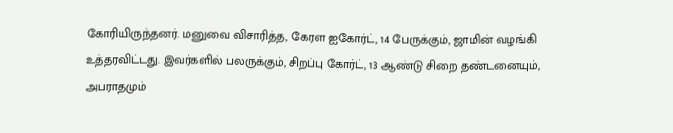கோரியிருந்தனர். மனுவை விசாரித்த, கேரள ஐகோர்ட், 14 பேருக்கும், ஜாமின் வழங்கி உத்தரவிட்டது. இவர்களில் பலருக்கும், சிறப்பு கோர்ட், 13 ஆண்டு சிறை தண்டனையும், அபராதமும்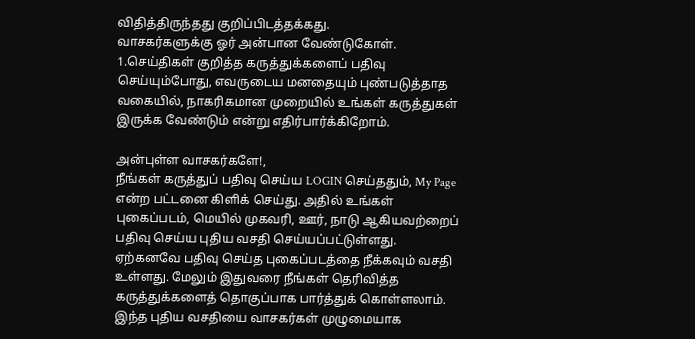விதித்திருந்தது குறிப்பிடத்தக்கது.
வாசகர்களுக்கு ஓர் அன்பான வேண்டுகோள்.
1.செய்திகள் குறித்த கருத்துக்களைப் பதிவு செய்யும்போது, எவருடைய மனதையும் புண்படுத்தாத வகையில், நாகரிகமான முறையில் உங்கள் கருத்துகள் இருக்க வேண்டும் என்று எதிர்பார்க்கிறோம்.

அன்புள்ள வாசகர்களே!,
நீங்கள் கருத்துப் பதிவு செய்ய LOGIN செய்ததும், My Page என்ற பட்டனை கிளிக் செய்து. அதில் உங்கள் புகைப்படம், மெயில் முகவரி, ஊர், நாடு ஆகியவற்றைப் பதிவு செய்ய புதிய வசதி செய்யப்பட்டுள்ளது. ஏற்கனவே பதிவு செய்த புகைப்படத்தை நீக்கவும் வசதி உள்ளது. மேலும் இதுவரை நீங்கள் தெரிவித்த கருத்துக்களைத் தொகுப்பாக பார்த்துக் கொள்ளலாம். இந்த புதிய வசதியை வாசகர்கள் முழுமையாக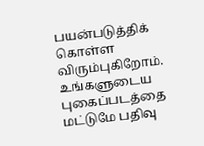பயன்படுத்திக் கொள்ள விரும்புகிறோம். உங்களுடைய புகைப்படத்தை மட்டுமே பதிவு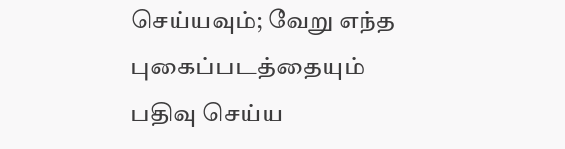செய்யவும்; வேறு எந்த புகைப்படத்தையும் பதிவு செய்ய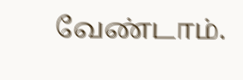வேண்டாம்.